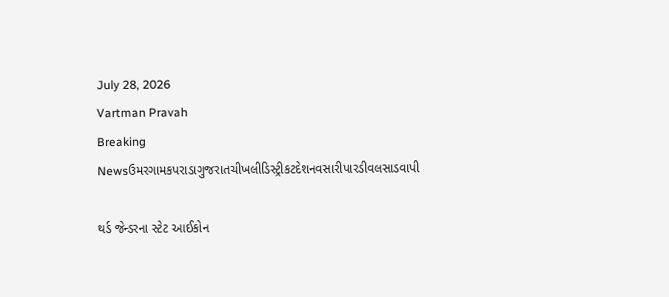July 28, 2026
Vartman Pravah
Breaking Newsઉમરગામકપરાડાગુજરાતચીખલીડિસ્ટ્રીકટદેશનવસારીપારડીવલસાડવાપી

થર્ડ જેન્‍ડરના સ્‍ટેટ આઈકોન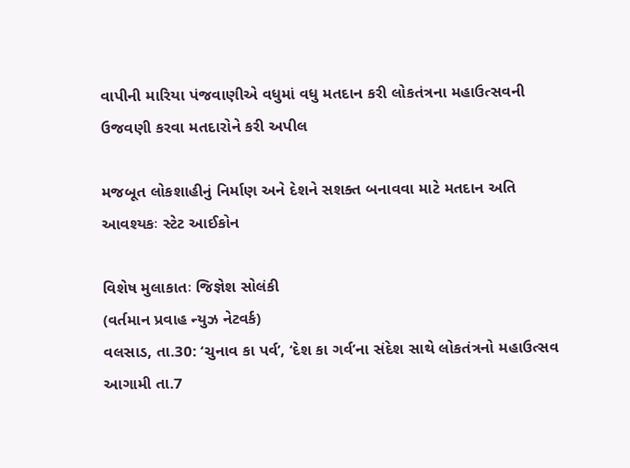વાપીની મારિયા પંજવાણીએ વધુમાં વધુ મતદાન કરી લોકતંત્રના મહાઉત્‍સવની ઉજવણી કરવા મતદારોને કરી અપીલ

મજબૂત લોકશાહીનું નિર્માણ અને દેશને સશક્‍ત બનાવવા માટે મતદાન અતિ આવશ્‍યકઃ સ્‍ટેટ આઈકોન

વિશેષ મુલાકાતઃ જિજ્ઞેશ સોલંકી
(વર્તમાન પ્રવાહ ન્‍યુઝ નેટવર્ક)
વલસાડ, તા.30: ‘ચુનાવ કા પર્વ’, ‘દેશ કા ગર્વ’ના સંદેશ સાથે લોકતંત્રનો મહાઉત્‍સવ આગામી તા.7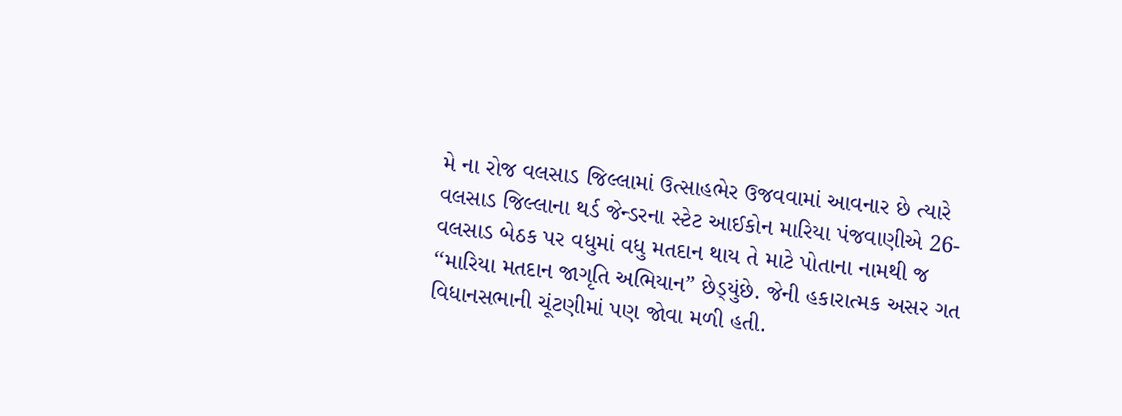મે ના રોજ વલસાડ જિલ્લામાં ઉત્‍સાહભેર ઉજવવામાં આવનાર છે ત્‍યારે વલસાડ જિલ્લાના થર્ડ જેન્‍ડરના સ્‍ટેટ આઈકોન મારિયા પંજવાણીએ 26-વલસાડ બેઠક પર વધુમાં વધુ મતદાન થાય તે માટે પોતાના નામથી જ ‘‘મારિયા મતદાન જાગૃતિ અભિયાન” છેડ્‍યુંછે. જેની હકારાત્‍મક અસર ગત વિધાનસભાની ચૂંટણીમાં પણ જોવા મળી હતી.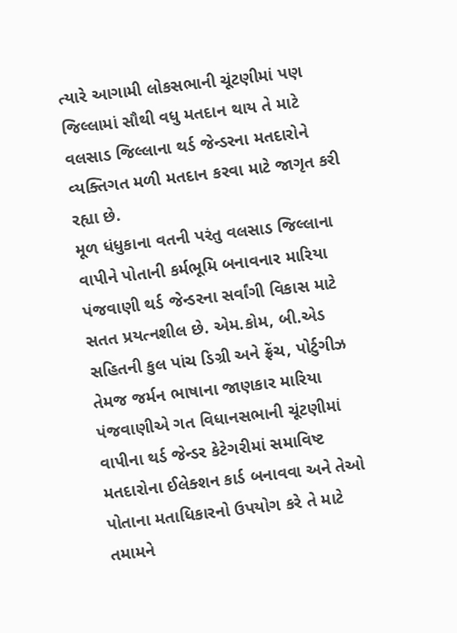ત્‍યારે આગામી લોકસભાની ચૂંટણીમાં પણ જિલ્લામાં સૌથી વધુ મતદાન થાય તે માટે વલસાડ જિલ્લાના થર્ડ જેન્‍ડરના મતદારોને વ્‍યક્‍તિગત મળી મતદાન કરવા માટે જાગૃત કરી રહ્યા છે.
મૂળ ધંધુકાના વતની પરંતુ વલસાડ જિલ્લાના વાપીને પોતાની કર્મભૂમિ બનાવનાર મારિયા પંજવાણી થર્ડ જેન્‍ડરના સર્વાંગી વિકાસ માટે સતત પ્રયત્‍નશીલ છે. એમ.કોમ, બી.એડ સહિતની કુલ પાંચ ડિગ્રી અને ફ્રેંચ, પોર્ટુગીઝ તેમજ જર્મન ભાષાના જાણકાર મારિયા પંજવાણીએ ગત વિધાનસભાની ચૂંટણીમાં વાપીના થર્ડ જેન્‍ડર કેટેગરીમાં સમાવિષ્ટ મતદારોના ઈલેક્‍શન કાર્ડ બનાવવા અને તેઓ પોતાના મતાધિકારનો ઉપયોગ કરે તે માટે તમામને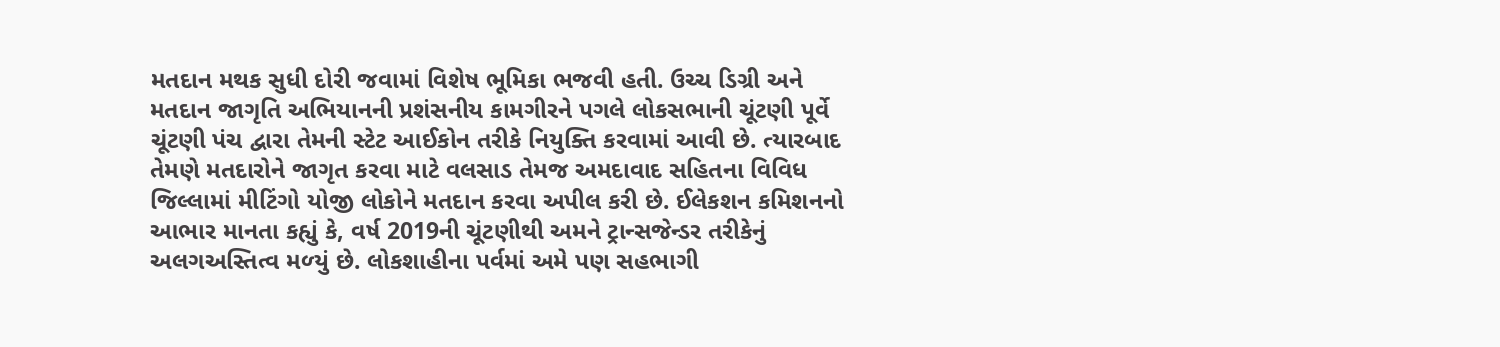મતદાન મથક સુધી દોરી જવામાં વિશેષ ભૂમિકા ભજવી હતી. ઉચ્‍ચ ડિગ્રી અને મતદાન જાગૃતિ અભિયાનની પ્રશંસનીય કામગીરને પગલે લોકસભાની ચૂંટણી પૂર્વે ચૂંટણી પંચ દ્વારા તેમની સ્‍ટેટ આઈકોન તરીકે નિયુક્‍તિ કરવામાં આવી છે. ત્‍યારબાદ તેમણે મતદારોને જાગૃત કરવા માટે વલસાડ તેમજ અમદાવાદ સહિતના વિવિધ જિલ્લામાં મીટિંગો યોજી લોકોને મતદાન કરવા અપીલ કરી છે. ઈલેકશન કમિશનનો આભાર માનતા કહ્યું કે, વર્ષ 2019ની ચૂંટણીથી અમને ટ્રાન્‍સજેન્‍ડર તરીકેનું અલગઅસ્‍તિત્‍વ મળ્‍યું છે. લોકશાહીના પર્વમાં અમે પણ સહભાગી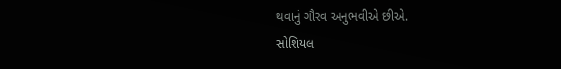થવાનું ગૌરવ અનુભવીએ છીએ.
સોશિયલ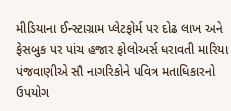મીડિયાના ઈન્‍સ્‍ટાગ્રામ પ્‍લેટફોર્મ પર દોઢ લાખ અને ફેસબુક પર પાંચ હજાર ફોલોઅર્સ ધરાવતી મારિયા પંજવાણીએ સૌ નાગરિકોને પવિત્ર મતાધિકારનો ઉપયોગ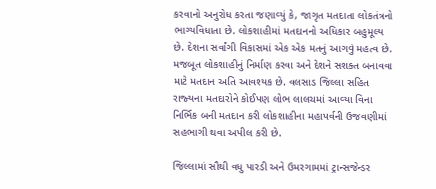કરવાનો અનુરોધ કરતા જણાવ્‍યું કે, જાગૃત મતદાતા લોકતંત્રનો ભાગ્‍યવિધાતા છે. લોકશાહીમાં મતદાનનો અધિકાર બહુમૂલ્‍ય છે. દેશના સર્વાંગી વિકાસમાં એક એક મતનું આગવું મહત્‍વ છે. મજબૂત લોકશાહીનું નિર્માણ કરવા અને દેશને સશક્‍ત બનાવવા માટે મતદાન અતિ આવશ્‍યક છે. વલસાડ જિલ્લા સહિત રાજ્‍યના મતદારોને કોઈપણ લોભ લાલચમાં આવ્‍યા વિના નિર્ભિક બની મતદાન કરી લોકશાહીના મહાપર્વની ઉજવણીમાં સહભાગી થવા અપીલ કરી છે.

જિલ્લામાં સૌથી વધુ પારડી અને ઉમરગામમાં ટ્રાન્‍સજેન્‍ડર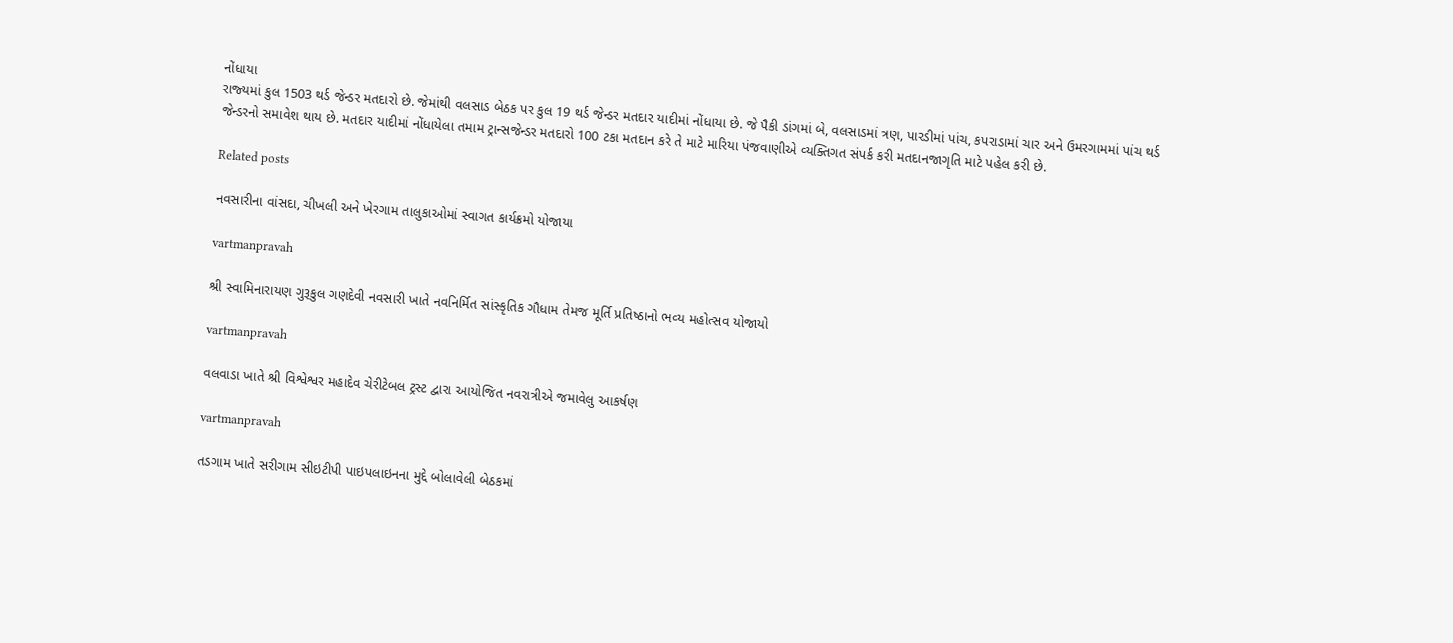નોંધાયા
રાજ્‍યમાં કુલ 1503 થર્ડ જેન્‍ડર મતદારો છે. જેમાંથી વલસાડ બેઠક પર કુલ 19 થર્ડ જેન્‍ડર મતદાર યાદીમાં નોંધાયા છે. જે પૈકી ડાંગમાં બે, વલસાડમાં ત્રણ, પારડીમાં પાંચ, કપરાડામાં ચાર અને ઉમરગામમાં પાંચ થર્ડ જેન્‍ડરનો સમાવેશ થાય છે. મતદાર યાદીમાં નોંધાયેલા તમામ ટ્રાન્‍સજેન્‍ડર મતદારો 100 ટકા મતદાન કરે તે માટે મારિયા પંજવાણીએ વ્‍યક્‍તિગત સંપર્ક કરી મતદાનજાગૃતિ માટે પહેલ કરી છે.

Related posts

નવસારીના વાંસદા, ચીખલી અને ખેરગામ તાલુકાઓમાં સ્‍વાગત કાર્યક્રમો યોજાયા

vartmanpravah

શ્રી સ્‍વામિનારાયણ ગુરૂકુલ ગણદેવી નવસારી ખાતે નવનિર્મિત સાંસ્કૃતિક ગૌધામ તેમજ મૂર્તિ પ્રતિષ્‍ઠાનો ભવ્‍ય મહોત્‍સવ યોજાયો

vartmanpravah

વલવાડા ખાતે શ્રી વિશ્વેશ્વર મહાદેવ ચેરીટેબલ ટ્રસ્‍ટ દ્વારા આયોજિત નવરાત્રીએ જમાવેલુ આકર્ષણ

vartmanpravah

તડગામ ખાતે સરીગામ સીઇટીપી પાઇપલાઇનના મુદ્દે બોલાવેલી બેઠકમાં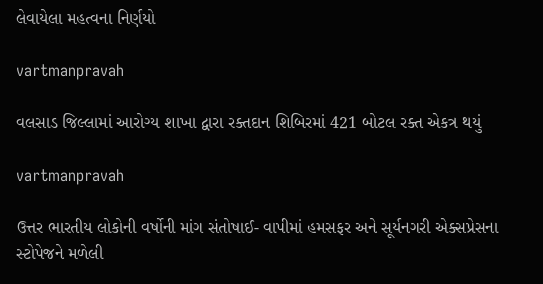લેવાયેલા મહત્‍વના નિર્ણયો

vartmanpravah

વલસાડ જિલ્લામાં આરોગ્‍ય શાખા દ્વારા રક્‍તદાન શિબિરમાં 421 બોટલ રક્‍ત એકત્ર થયું

vartmanpravah

ઉત્તર ભારતીય લોકોની વર્ષોની માંગ સંતોષાઈ- વાપીમાં હમસફર અને સૂર્યનગરી એક્‍સપ્રેસના સ્‍ટોપેજને મળેલી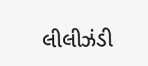લીલીઝંડી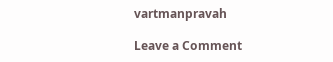vartmanpravah

Leave a Comment